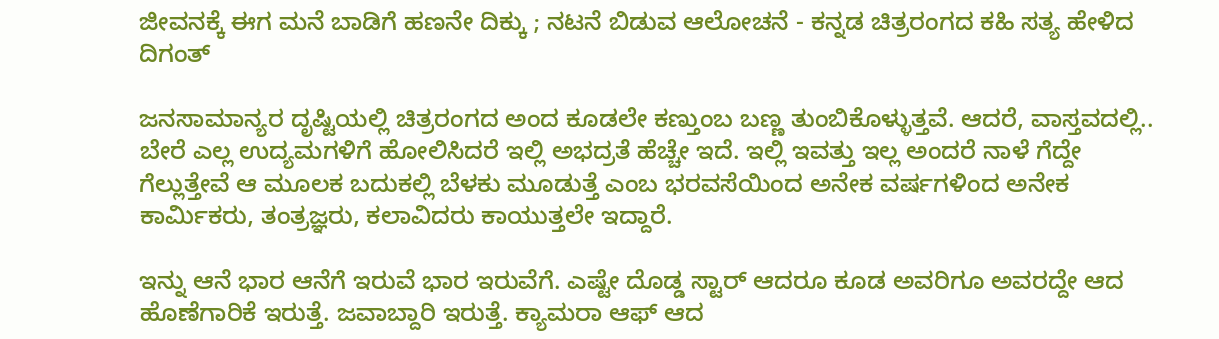ಜೀವನಕ್ಕೆ ಈಗ ಮನೆ ಬಾಡಿಗೆ ಹಣನೇ ದಿಕ್ಕು ; ನಟನೆ ಬಿಡುವ ಆಲೋಚನೆ - ಕನ್ನಡ ಚಿತ್ರರಂಗದ ಕಹಿ ಸತ್ಯ ಹೇಳಿದ ದಿಗಂತ್

ಜನಸಾಮಾನ್ಯರ ದೃಷ್ಟಿಯಲ್ಲಿ ಚಿತ್ರರಂಗದ ಅಂದ ಕೂಡಲೇ ಕಣ್ತುಂಬ ಬಣ್ಣ ತುಂಬಿಕೊಳ್ಳುತ್ತವೆ. ಆದರೆ, ವಾಸ್ತವದಲ್ಲಿ.. ಬೇರೆ ಎಲ್ಲ ಉದ್ಯಮಗಳಿಗೆ ಹೋಲಿಸಿದರೆ ಇಲ್ಲಿ ಅಭದ್ರತೆ ಹೆಚ್ಚೇ ಇದೆ. ಇಲ್ಲಿ ಇವತ್ತು ಇಲ್ಲ ಅಂದರೆ ನಾಳೆ ಗೆದ್ದೇ ಗೆಲ್ಲುತ್ತೇವೆ ಆ ಮೂಲಕ ಬದುಕಲ್ಲಿ ಬೆಳಕು ಮೂಡುತ್ತೆ ಎಂಬ ಭರವಸೆಯಿಂದ ಅನೇಕ ವರ್ಷಗಳಿಂದ ಅನೇಕ ಕಾರ್ಮಿಕರು, ತಂತ್ರಜ್ಞರು, ಕಲಾವಿದರು ಕಾಯುತ್ತಲೇ ಇದ್ದಾರೆ.

ಇನ್ನು ಆನೆ ಭಾರ ಆನೆಗೆ ಇರುವೆ ಭಾರ ಇರುವೆಗೆ. ಎಷ್ಟೇ ದೊಡ್ಡ ಸ್ಟಾರ್ ಆದರೂ ಕೂಡ ಅವರಿಗೂ ಅವರದ್ದೇ ಆದ ಹೊಣೆಗಾರಿಕೆ ಇರುತ್ತೆ. ಜವಾಬ್ದಾರಿ ಇರುತ್ತೆ. ಕ್ಯಾಮರಾ ಆಫ್ ಆದ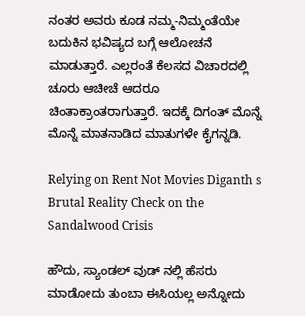ನಂತರ ಅವರು ಕೂಡ ನಮ್ಮ-ನಿಮ್ಮಂತೆಯೇ ಬದುಕಿನ ಭವಿಷ್ಯದ ಬಗ್ಗೆ ಆಲೋಚನೆ ಮಾಡುತ್ತಾರೆ. ಎಲ್ಲರಂತೆ ಕೆಲಸದ ವಿಚಾರದಲ್ಲಿ ಚೂರು ಆಚೀಚೆ ಆದರೂ ಚಿಂತಾಕ್ರಾಂತರಾಗುತ್ತಾರೆ. ಇದಕ್ಕೆ ದಿಗಂತ್ ಮೊನ್ನೆ ಮೊನ್ನೆ ಮಾತನಾಡಿದ ಮಾತುಗಳೇ ಕೈಗನ್ನಡಿ.

Relying on Rent Not Movies Diganth s Brutal Reality Check on the Sandalwood Crisis

ಹೌದು, ಸ್ಯಾಂಡಲ್ ವುಡ್ ನಲ್ಲಿ ಹೆಸರು ಮಾಡೋದು ತುಂಬಾ ಈಸಿಯಲ್ಲ ಅನ್ನೋದು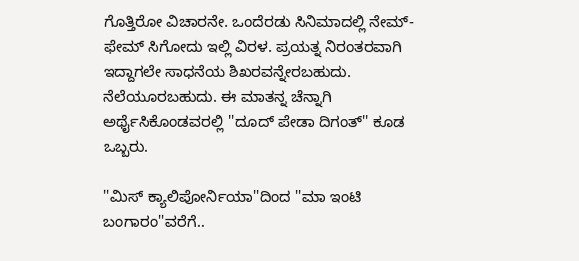ಗೊತ್ತಿರೋ ವಿಚಾರನೇ. ಒಂದೆರಡು ಸಿನಿಮಾದಲ್ಲಿ ನೇಮ್- ಫೇಮ್ ಸಿಗೋದು ಇಲ್ಲಿ ವಿರಳ. ಪ್ರಯತ್ನ ನಿರಂತರವಾಗಿ ಇದ್ದಾಗಲೇ ಸಾಧನೆಯ ಶಿಖರವನ್ನೇರಬಹುದು. ನೆಲೆಯೂರಬಹುದು. ಈ ಮಾತನ್ನ ಚೆನ್ನಾಗಿ ಅರ್ಥೈಸಿಕೊಂಡವರಲ್ಲಿ ''ದೂದ್ ಪೇಡಾ ದಿಗಂತ್'' ಕೂಡ ಒಬ್ಬರು.

''ಮಿಸ್ ಕ್ಯಾಲಿಪೋರ್ನಿಯಾ''ದಿಂದ ''ಮಾ ಇಂಟಿ ಬಂಗಾರಂ''ವರೆಗೆ..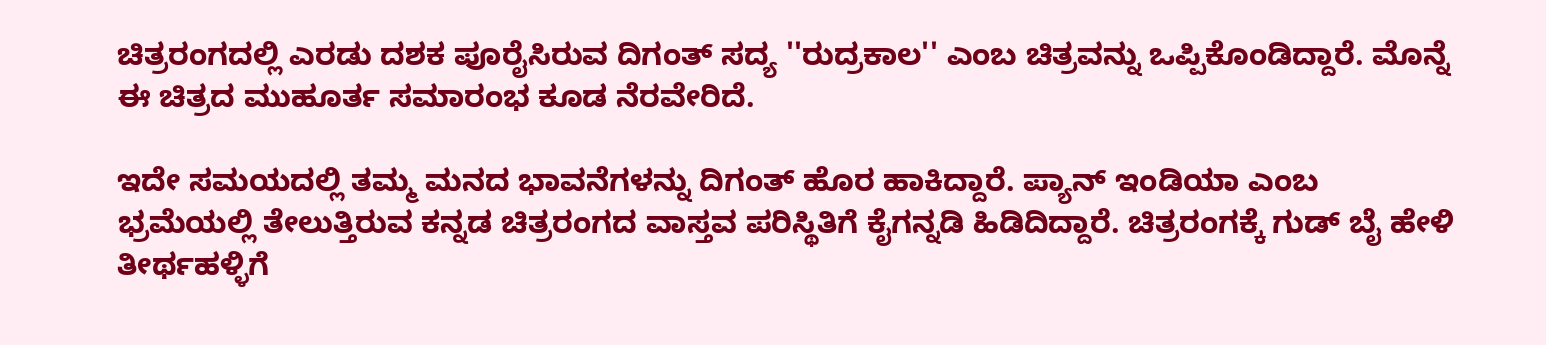ಚಿತ್ರರಂಗದಲ್ಲಿ ಎರಡು ದಶಕ ಪೂರೈಸಿರುವ ದಿಗಂತ್ ಸದ್ಯ ''ರುದ್ರಕಾಲ'' ಎಂಬ ಚಿತ್ರವನ್ನು ಒಪ್ಪಿಕೊಂಡಿದ್ದಾರೆ. ಮೊನ್ನೆ ಈ ಚಿತ್ರದ ಮುಹೂರ್ತ ಸಮಾರಂಭ ಕೂಡ ನೆರವೇರಿದೆ.

ಇದೇ ಸಮಯದಲ್ಲಿ ತಮ್ಮ ಮನದ ಭಾವನೆಗಳನ್ನು ದಿಗಂತ್ ಹೊರ ಹಾಕಿದ್ದಾರೆ. ಪ್ಯಾನ್ ಇಂಡಿಯಾ ಎಂಬ ಭ್ರಮೆಯಲ್ಲಿ ತೇಲುತ್ತಿರುವ ಕನ್ನಡ ಚಿತ್ರರಂಗದ ವಾಸ್ತವ ಪರಿಸ್ಥಿತಿಗೆ ಕೈಗನ್ನಡಿ ಹಿಡಿದಿದ್ದಾರೆ. ಚಿತ್ರರಂಗಕ್ಕೆ ಗುಡ್ ಬೈ ಹೇಳಿ ತೀರ್ಥಹಳ್ಳಿಗೆ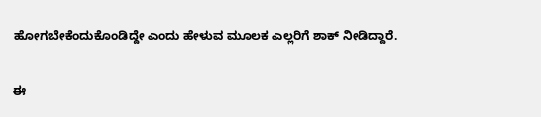ಹೋಗಬೇಕೆಂದುಕೊಂಡಿದ್ದೇ ಎಂದು ಹೇಳುವ ಮೂಲಕ ಎಲ್ಲರಿಗೆ ಶಾಕ್ ನೀಡಿದ್ದಾರೆ.

ಈ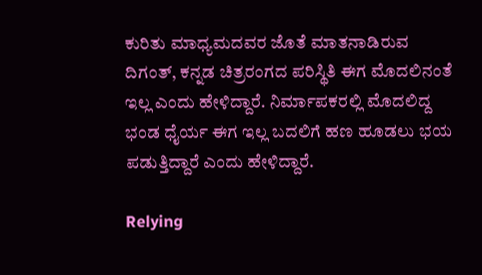ಕುರಿತು ಮಾಧ್ಯಮದವರ ಜೊತೆ ಮಾತನಾಡಿರುವ ದಿಗಂತ್, ಕನ್ನಡ ಚಿತ್ರರಂಗದ ಪರಿಸ್ಥಿತಿ ಈಗ ಮೊದಲಿನಂತೆ ಇಲ್ಲ ಎಂದು ಹೇಳಿದ್ದಾರೆ. ನಿರ್ಮಾಪಕರಲ್ಲಿ ಮೊದಲಿದ್ದ ಭಂಡ ಧೈರ್ಯ ಈಗ ಇಲ್ಲ ಬದಲಿಗೆ ಹಣ ಹೂಡಲು ಭಯ ಪಡುತ್ತಿದ್ದಾರೆ ಎಂದು ಹೇಳಿದ್ದಾರೆ.

Relying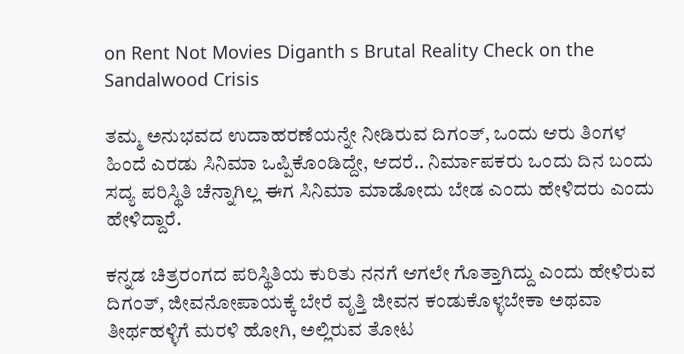on Rent Not Movies Diganth s Brutal Reality Check on the Sandalwood Crisis

ತಮ್ಮ ಅನುಭವದ ಉದಾಹರಣೆಯನ್ನೇ ನೀಡಿರುವ ದಿಗಂತ್, ಒಂದು ಆರು ತಿಂಗಳ ಹಿಂದೆ ಎರಡು ಸಿನಿಮಾ ಒಪ್ಪಿಕೊಂಡಿದ್ದೇ, ಆದರೆ.. ನಿರ್ಮಾಪಕರು ಒಂದು ದಿನ ಬಂದು ಸದ್ಯ ಪರಿಸ್ಥಿತಿ ಚೆನ್ನಾಗಿಲ್ಲ ಈಗ ಸಿನಿಮಾ ಮಾಡೋದು ಬೇಡ ಎಂದು ಹೇಳಿದರು ಎಂದು ಹೇಳಿದ್ದಾರೆ.

ಕನ್ನಡ ಚಿತ್ರರಂಗದ ಪರಿಸ್ಥಿತಿಯ ಕುರಿತು ನನಗೆ ಆಗಲೇ ಗೊತ್ತಾಗಿದ್ದು ಎಂದು ಹೇಳಿರುವ ದಿಗಂತ್, ಜೀವನೋಪಾಯಕ್ಕೆ ಬೇರೆ ವೃತ್ತಿ ಜೀವನ ಕಂಡುಕೊಳ್ಳಬೇಕಾ ಅಥವಾ ತೀರ್ಥಹಳ್ಳಿಗೆ ಮರಳಿ ಹೋಗಿ, ಅಲ್ಲಿರುವ ತೋಟ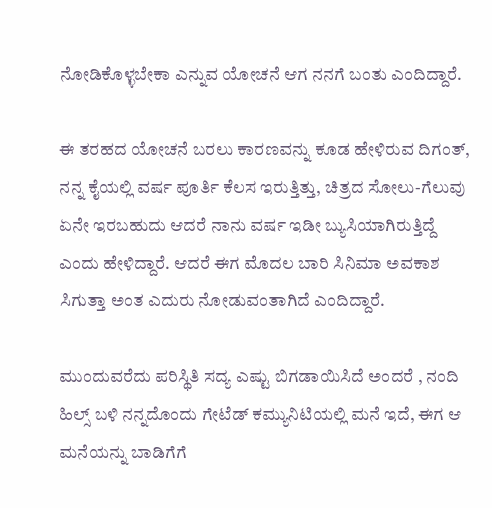ನೋಡಿಕೊಳ್ಳಬೇಕಾ ಎನ್ನುವ ಯೋಚನೆ ಆಗ ನನಗೆ ಬಂತು ಎಂದಿದ್ದಾರೆ.

ಈ ತರಹದ ಯೋಚನೆ ಬರಲು ಕಾರಣವನ್ನು ಕೂಡ ಹೇಳಿರುವ ದಿಗಂತ್, ನನ್ನ ಕೈಯಲ್ಲಿ ವರ್ಷ ಪೂರ್ತಿ ಕೆಲಸ ಇರುತ್ತಿತ್ತು, ಚಿತ್ರದ ಸೋಲು-ಗೆಲುವು ಏನೇ ಇರಬಹುದು ಆದರೆ ನಾನು ವರ್ಷ ಇಡೀ ಬ್ಯುಸಿಯಾಗಿರುತ್ತಿದ್ದೆ ಎಂದು ಹೇಳಿದ್ದಾರೆ. ಆದರೆ ಈಗ ಮೊದಲ ಬಾರಿ ಸಿನಿಮಾ ಅವಕಾಶ ಸಿಗುತ್ತಾ ಅಂತ ಎದುರು ನೋಡುವಂತಾಗಿದೆ ಎಂದಿದ್ದಾರೆ.

ಮುಂದುವರೆದು ಪರಿಸ್ಥಿತಿ ಸದ್ಯ ಎಷ್ಟು ಬಿಗಡಾಯಿಸಿದೆ ಅಂದರೆ , ನಂದಿ ಹಿಲ್ಸ್ ಬಳಿ ನನ್ನದೊಂದು ಗೇಟೆಡ್ ಕಮ್ಯುನಿಟಿಯಲ್ಲಿ ಮನೆ ಇದೆ, ಈಗ ಆ ಮನೆಯನ್ನು ಬಾಡಿಗೆಗೆ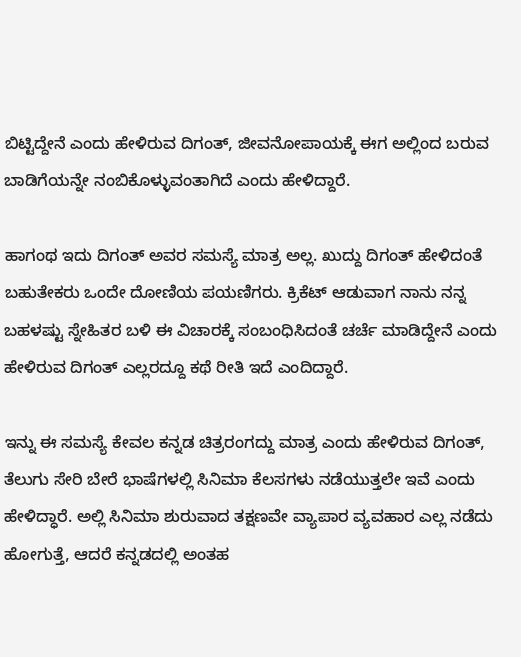ಬಿಟ್ಟಿದ್ದೇನೆ ಎಂದು ಹೇಳಿರುವ ದಿಗಂತ್, ಜೀವನೋಪಾಯಕ್ಕೆ ಈಗ ಅಲ್ಲಿಂದ ಬರುವ ಬಾಡಿಗೆಯನ್ನೇ ನಂಬಿಕೊಳ್ಳುವಂತಾಗಿದೆ ಎಂದು ಹೇಳಿದ್ದಾರೆ.

ಹಾಗಂಥ ಇದು ದಿಗಂತ್ ಅವರ ಸಮಸ್ಯೆ ಮಾತ್ರ ಅಲ್ಲ. ಖುದ್ದು ದಿಗಂತ್ ಹೇಳಿದಂತೆ ಬಹುತೇಕರು ಒಂದೇ ದೋಣಿಯ ಪಯಣಿಗರು. ಕ್ರಿಕೆಟ್ ಆಡುವಾಗ ನಾನು ನನ್ನ ಬಹಳಷ್ಟು ಸ್ನೇಹಿತರ ಬಳಿ ಈ ವಿಚಾರಕ್ಕೆ ಸಂಬಂಧಿಸಿದಂತೆ ಚರ್ಚೆ ಮಾಡಿದ್ದೇನೆ ಎಂದು ಹೇಳಿರುವ ದಿಗಂತ್ ಎಲ್ಲರದ್ದೂ ಕಥೆ ರೀತಿ ಇದೆ ಎಂದಿದ್ದಾರೆ.

ಇನ್ನು ಈ ಸಮಸ್ಯೆ ಕೇವಲ ಕನ್ನಡ ಚಿತ್ರರಂಗದ್ದು ಮಾತ್ರ ಎಂದು ಹೇಳಿರುವ ದಿಗಂತ್, ತೆಲುಗು ಸೇರಿ ಬೇರೆ ಭಾಷೆಗಳಲ್ಲಿ ಸಿನಿಮಾ ಕೆಲಸಗಳು ನಡೆಯುತ್ತಲೇ ಇವೆ ಎಂದು ಹೇಳಿದ್ಧಾರೆ. ಅಲ್ಲಿ ಸಿನಿಮಾ ಶುರುವಾದ ತಕ್ಷಣವೇ ವ್ಯಾಪಾರ ವ್ಯವಹಾರ ಎಲ್ಲ ನಡೆದು ಹೋಗುತ್ತೆ, ಆದರೆ ಕನ್ನಡದಲ್ಲಿ ಅಂತಹ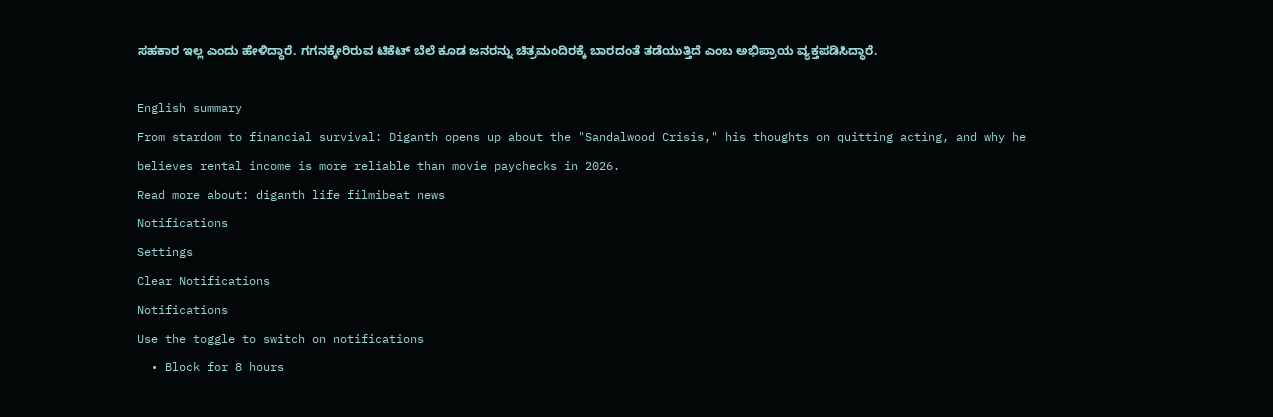ಸಹಕಾರ ಇಲ್ಲ ಎಂದು ಹೇಳಿದ್ಧಾರೆ. ಗಗನಕ್ಕೇರಿರುವ ಟಿಕೆಟ್ ಬೆಲೆ ಕೂಡ ಜನರನ್ನು ಚಿತ್ರಮಂದಿರಕ್ಕೆ ಬಾರದಂತೆ ತಡೆಯುತ್ತಿದೆ ಎಂಬ ಅಭಿಪ್ರಾಯ ವ್ಯಕ್ತಪಡಿಸಿದ್ಧಾರೆ.

English summary
From stardom to financial survival: Diganth opens up about the "Sandalwood Crisis," his thoughts on quitting acting, and why he believes rental income is more reliable than movie paychecks in 2026.
Read more about: diganth life filmibeat news
Notifications
Settings
Clear Notifications
Notifications
Use the toggle to switch on notifications
  • Block for 8 hours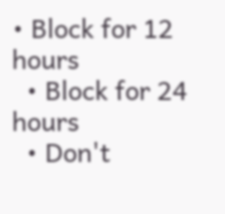• Block for 12 hours
  • Block for 24 hours
  • Don't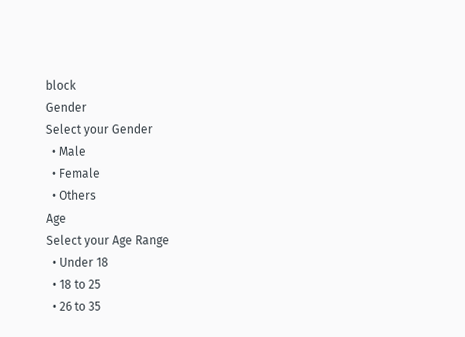block
Gender
Select your Gender
  • Male
  • Female
  • Others
Age
Select your Age Range
  • Under 18
  • 18 to 25
  • 26 to 35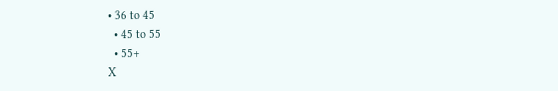• 36 to 45
  • 45 to 55
  • 55+
X